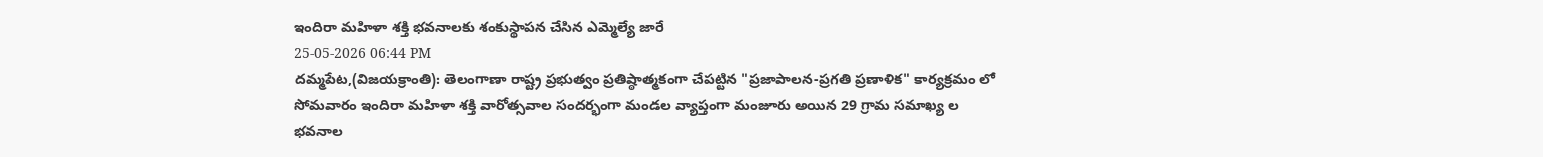ఇందిరా మహిళా శక్తి భవనాలకు శంకుస్థాపన చేసిన ఎమ్మెల్యే జారే
25-05-2026 06:44 PM
దమ్మపేట,(విజయక్రాంతి): తెలంగాణా రాష్ట్ర ప్రభుత్వం ప్రతిష్ఠాత్మకంగా చేపట్టిన "ప్రజాపాలన-ప్రగతి ప్రణాళిక" కార్యక్రమం లో సోమవారం ఇందిరా మహిళా శక్తి వారోత్సవాల సందర్భంగా మండల వ్యాప్తంగా మంజూరు అయిన 29 గ్రామ సమాఖ్య ల భవనాల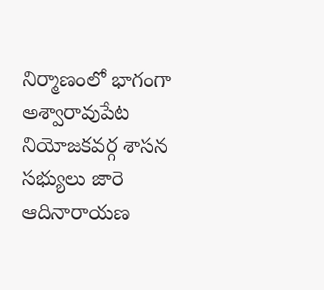నిర్మాణంలో భాగంగా అశ్వారావుపేట నియోజకవర్గ శాసన సభ్యులు జారె ఆదినారాయణ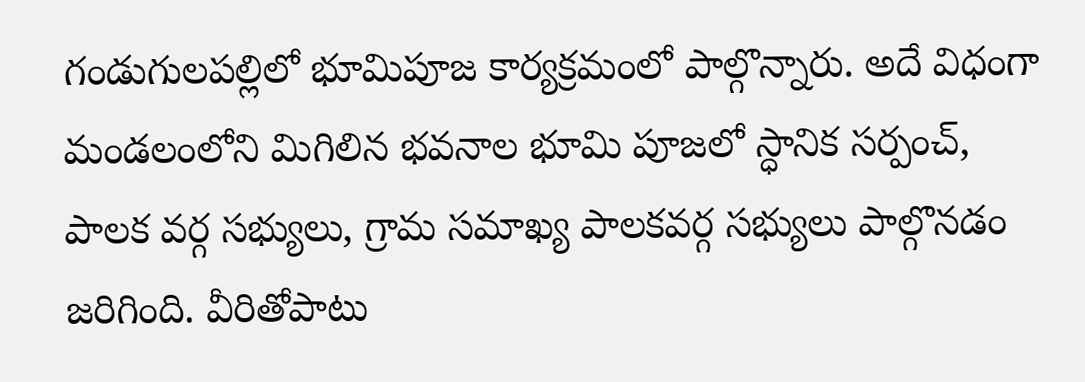గండుగులపల్లిలో భూమిపూజ కార్యక్రమంలో పాల్గొన్నారు. అదే విధంగా మండలంలోని మిగిలిన భవనాల భూమి పూజలో స్ధానిక సర్పంచ్, పాలక వర్గ సభ్యులు, గ్రామ సమాఖ్య పాలకవర్గ సభ్యులు పాల్గొనడం జరిగింది. వీరితోపాటు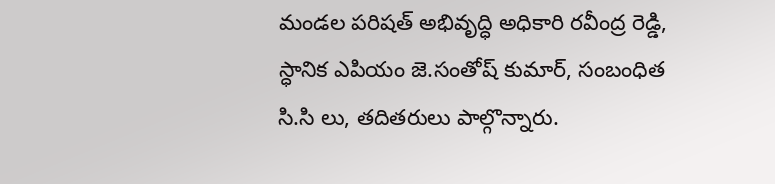మండల పరిషత్ అభివృద్ధి అధికారి రవీంద్ర రెడ్డి, స్ధానిక ఎపియం జె.సంతోష్ కుమార్, సంబంధిత సి.సి లు, తదితరులు పాల్గొన్నారు.